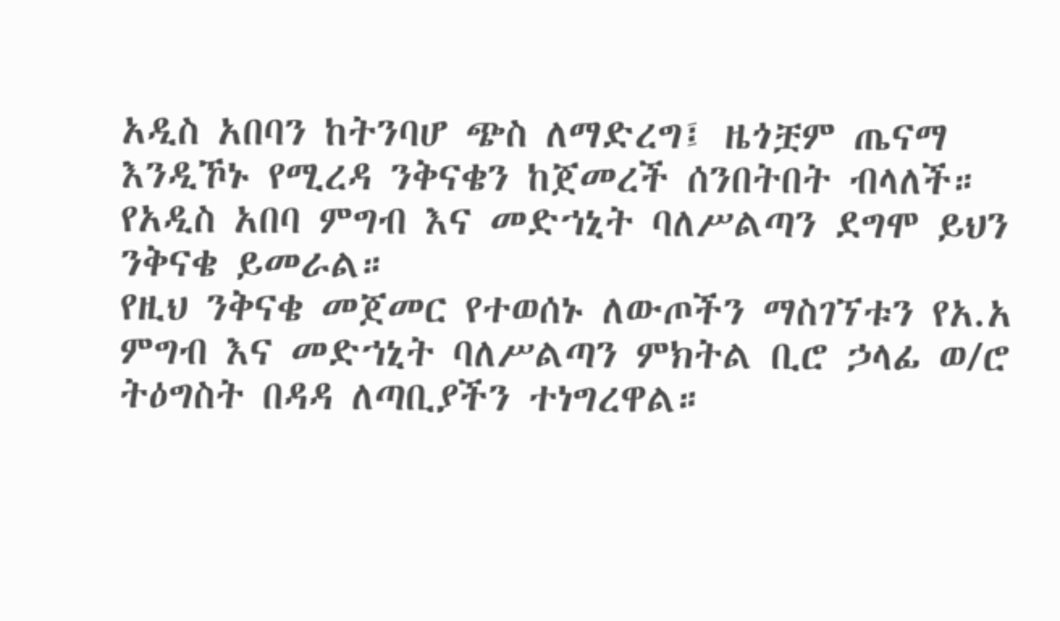አዲስ አበባን ከትንባሆ ጭስ ለማድረግ፤ ዜጎቿም ጤናማ እንዲኾኑ የሚረዳ ንቅናቄን ከጀመረች ሰንበትበት ብላለች። የአዲስ አበባ ምግብ እና መድኀኒት ባለሥልጣን ደግሞ ይህን ንቅናቄ ይመራል።
የዚህ ንቅናቄ መጀመር የተወሰኑ ለውጦችን ማስገኘቱን የአ.አ ምግብ እና መድኀኒት ባለሥልጣን ምክትል ቢሮ ኃላፊ ወ/ሮ ትዕግስት በዳዳ ለጣቢያችን ተነግረዋል።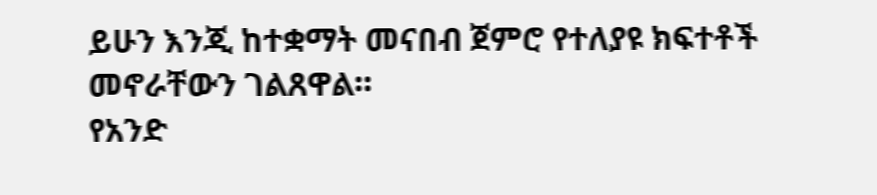ይሁን እንጂ ከተቋማት መናበብ ጀምሮ የተለያዩ ክፍተቶች መኖራቸውን ገልጸዋል።
የአንድ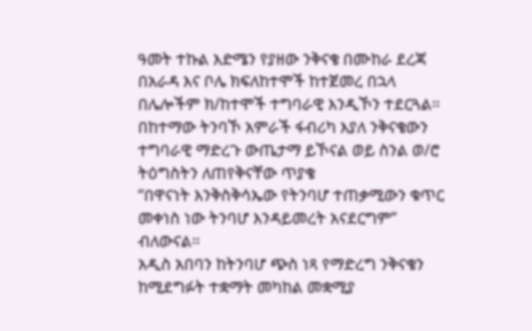ዓመት ተኩል እድሜን የያዘው ንቅናቄ በሙከራ ደረጃ በአራዳ እና ቦሌ ክፍለከተሞች ከተጀመረ በኋላ በሌሎችም ክ/ከተሞች ተግባራዊ እንዲኾን ተደርጓል።
በከተማው ትንባኾ አምራች ፋብሪካ እያለ ንቅናቄውን ተግባራዊ ማድረጉ ውጤታማ ይኾናል ወይ ስንል ወ/ሮ ትዕግስትን ለጠየቅናቸው ጥያቄ
“በዋናነት እንቅስቅሳኤው የትንባሆ ተጠቃሚውን ቁጥር መቀነስ ነው ትንባሆ እንዳይመረት አናደርግም” ብለውናል።
አዲስ አበባን ከትንባሆ ጭስ ነጻ የማድረግ ንቅናቄን ከሚደግፉት ተቋማት መካከል መቋሚያ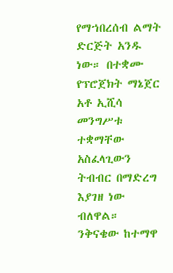የማኀበረሰብ ልማት ድርጅት አንዱ ነው። በተቋሙ የፕሮጀክት ማኔጀር አቶ ኢሺሳ መንግሥቱ ተቋማቸው አስፈላጊውን ትብብር በማድረግ እያገዘ ነው ብለዋል።
ንቅናቄው ከተማዋ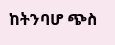ከትንባሆ ጭስ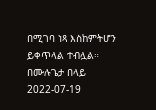በሚገባ ነጻ እስከምትሆን ይቀጥላል ተብሏል።
በሙሉጌታ በላይ
2022-07-19